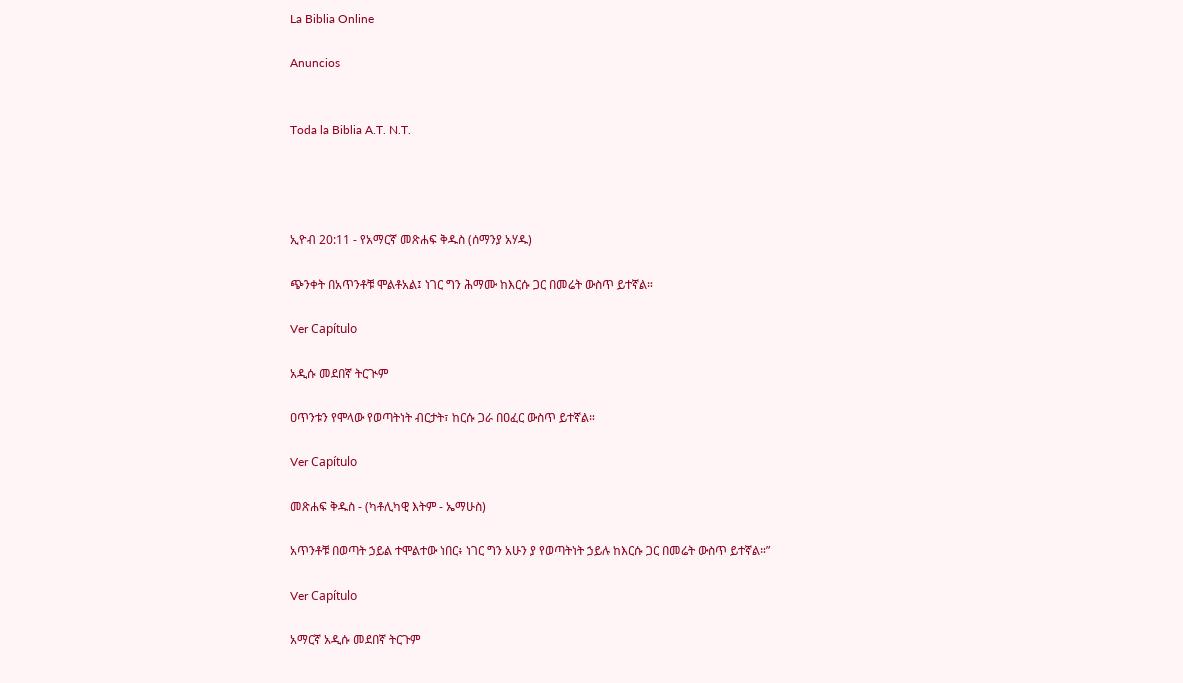La Biblia Online

Anuncios


Toda la Biblia A.T. N.T.




ኢዮብ 20:11 - የአማርኛ መጽሐፍ ቅዱስ (ሰማንያ አሃዱ)

ጭንቀት በአጥንቶቹ ሞልቶአል፤ ነገር ግን ሕማሙ ከእርሱ ጋር በመሬት ውስጥ ይተኛል።

Ver Capítulo

አዲሱ መደበኛ ትርጒም

ዐጥንቱን የሞላው የወጣትነት ብርታት፣ ከርሱ ጋራ በዐፈር ውስጥ ይተኛል።

Ver Capítulo

መጽሐፍ ቅዱስ - (ካቶሊካዊ እትም - ኤማሁስ)

አጥንቶቹ በወጣት ኃይል ተሞልተው ነበር፥ ነገር ግን አሁን ያ የወጣትነት ኃይሉ ከእርሱ ጋር በመሬት ውስጥ ይተኛል።”

Ver Capítulo

አማርኛ አዲሱ መደበኛ ትርጉም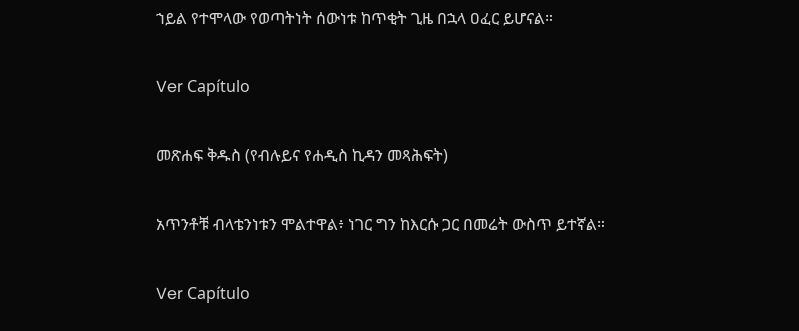ኀይል የተሞላው የወጣትነት ሰውነቱ ከጥቂት ጊዜ በኋላ ዐፈር ይሆናል።

Ver Capítulo

መጽሐፍ ቅዱስ (የብሉይና የሐዲስ ኪዳን መጻሕፍት)

አጥንቶቹ ብላቴንነቱን ሞልተዋል፥ ነገር ግን ከእርሱ ጋር በመሬት ውስጥ ይተኛል።

Ver Capítulo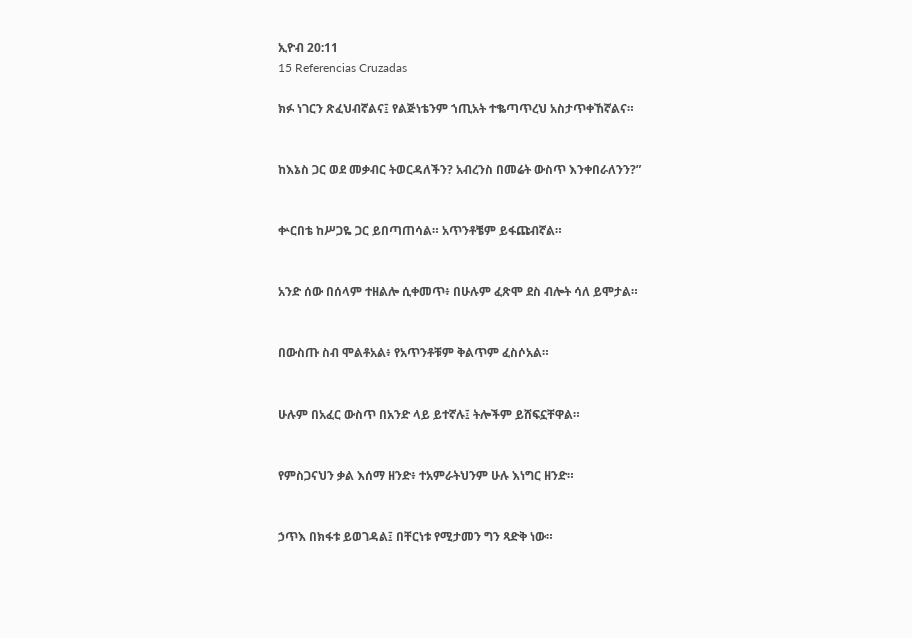ኢዮብ 20:11
15 Referencias Cruzadas

ክፉ ነገርን ጽፈህብኛልና፤ የልጅነቴንም ኀጢአት ተቈጣጥረህ አስታጥቀኸኛልና።


ከእኔስ ጋር ወደ መቃብር ትወርዳለችን? አብረንስ በመሬት ውስጥ እንቀበራለንን?”


ቍርበቴ ከሥጋዬ ጋር ይበጣጠሳል። አጥንቶቼም ይፋጩብኛል።


አንድ ሰው በሰላም ተዘልሎ ሲቀመጥ፥ በሁሉም ፈጽሞ ደስ ብሎት ሳለ ይሞታል።


በውስጡ ስብ ሞልቶአል፥ የአጥንቶቹም ቅልጥም ፈስሶአል።


ሁሉም በአፈር ውስጥ በአንድ ላይ ይተኛሉ፤ ትሎችም ይሸፍኗቸዋል።


የምስጋናህን ቃል እሰማ ዘንድ፥ ተአምራትህንም ሁሉ እነግር ዘንድ።


ኃጥእ በክፋቱ ይወገዳል፤ በቸርነቱ የሚታመን ግን ጻድቅ ነው።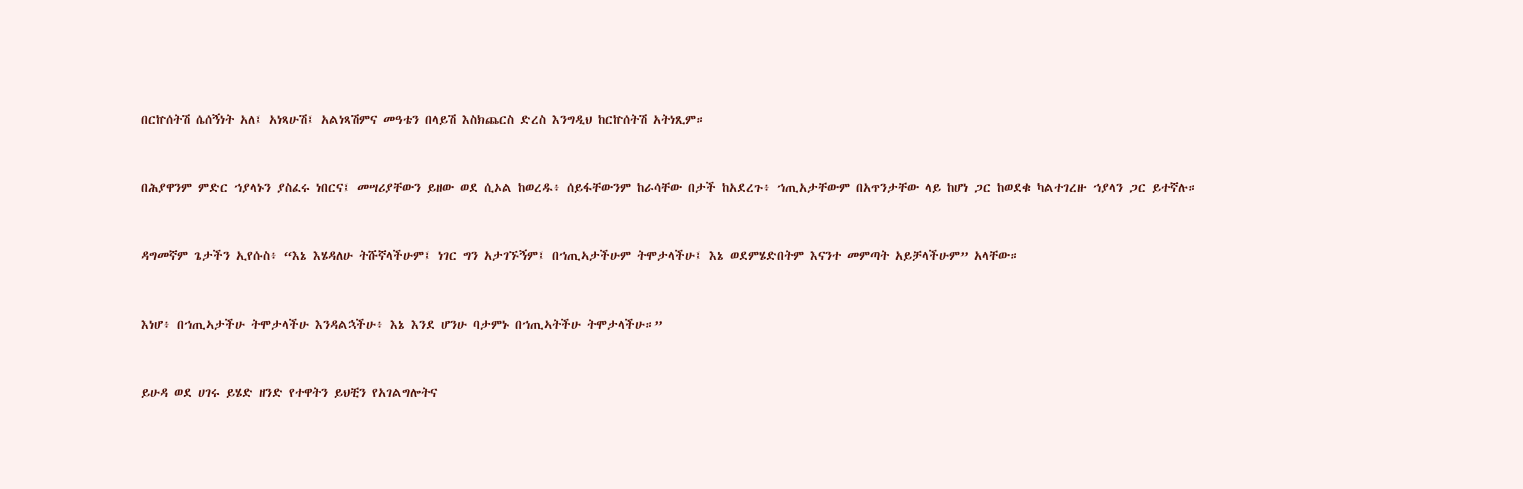በርኵሰትሽ ሴሰኝነት አለ፤ አነጻሁሽ፤ አልነጻሽምና መዓቴን በላይሽ እስክጨርስ ድረስ እንግዲህ ከርኵሰትሽ አትነጺም።


በሕያዋንም ምድር ኀያላኑን ያስፈሩ ነበርና፤ መሣሪያቸውን ይዘው ወደ ሲኦል ከወረዱ፥ ሰይፋቸውንም ከራሳቸው በታች ከአደረጉ፥ ኀጢአታቸውም በአጥንታቸው ላይ ከሆነ ጋር ከወደቁ ካልተገረዙ ኀያላን ጋር ይተኛሉ።


ዳግመኛም ጌታችን ኢየሱስ፥ “እኔ እሄዳለሁ ትሹኛላችሁም፤ ነገር ግን አታገኙኝም፤ በኀጢኣታችሁም ትሞታላችሁ፤ እኔ ወደምሄድበትም እናንተ መምጣት አይቻላችሁም” አላቸው።


እነሆ፥ በኀጢኣታችሁ ትሞታላችሁ እንዳልኋችሁ፥ እኔ እንደ ሆንሁ ባታምኑ በኀጢኣትችሁ ትሞታላችሁ።”


ይሁዳ ወደ ሀገሩ ይሄድ ዘንድ የተዋትን ይህቺን የአገልግሎትና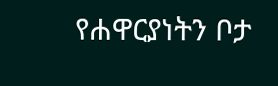የሐዋርያነትን ቦታ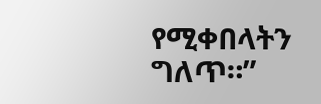የሚቀበላትን ግለጥ።”